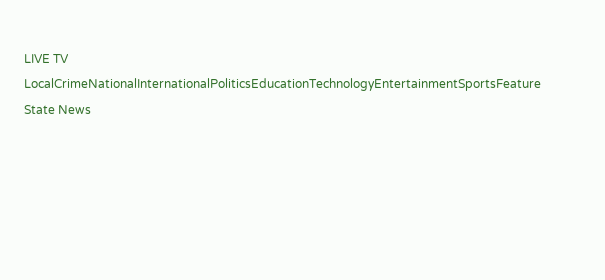LIVE TV LocalCrimeNationalInternationalPoliticsEducationTechnologyEntertainmentSportsFeature
State News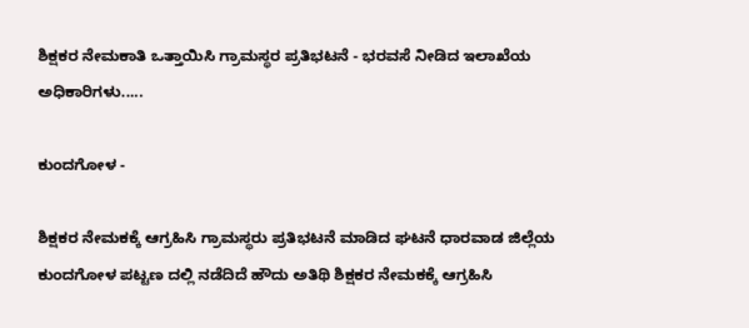ಶಿಕ್ಷಕರ ನೇಮಕಾತಿ ಒತ್ತಾಯಿಸಿ ಗ್ರಾಮಸ್ಥರ ಪ್ರತಿಭಟನೆ - ಭರವಸೆ ನೀಡಿದ ಇಲಾಖೆಯ ಅಧಿಕಾರಿಗಳು.....

ಕುಂದಗೋಳ -

ಶಿಕ್ಷಕರ ನೇಮಕಕ್ಕೆ ಆಗ್ರಹಿಸಿ ಗ್ರಾಮಸ್ಥರು ಪ್ರತಿಭಟನೆ ಮಾಡಿದ ಘಟನೆ ಧಾರವಾಡ ಜಿಲ್ಲೆಯ ಕುಂದಗೋಳ ಪಟ್ಟಣ ದಲ್ಲಿ ನಡೆದಿದೆ ಹೌದು ಅತಿಥಿ ಶಿಕ್ಷಕರ ನೇಮಕಕ್ಕೆ ಆಗ್ರಹಿಸಿ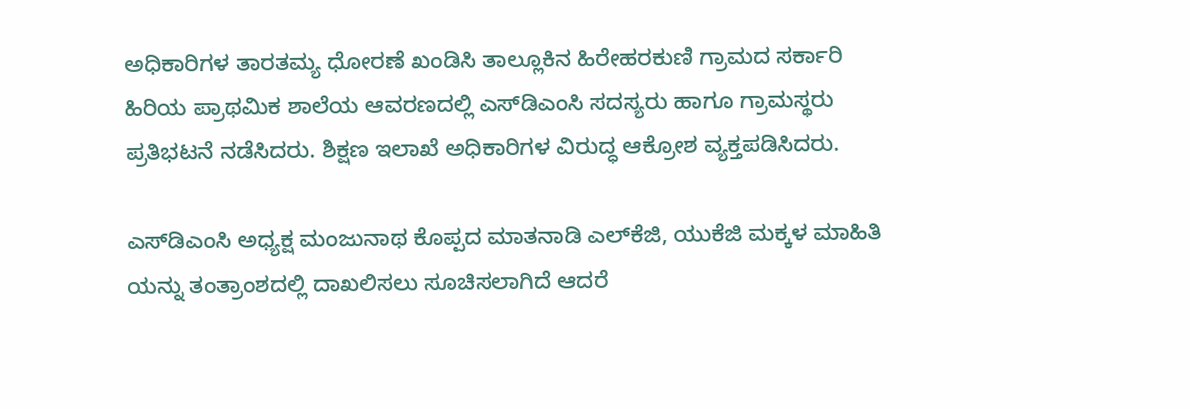ಅಧಿಕಾರಿಗಳ ತಾರತಮ್ಯ ಧೋರಣೆ ಖಂಡಿಸಿ ತಾಲ್ಲೂಕಿನ ಹಿರೇಹರಕುಣಿ ಗ್ರಾಮದ ಸರ್ಕಾರಿ ಹಿರಿಯ ಪ್ರಾಥಮಿಕ ಶಾಲೆಯ ಆವರಣದಲ್ಲಿ ಎಸ್‌ಡಿಎಂಸಿ ಸದಸ್ಯರು ಹಾಗೂ ಗ್ರಾಮಸ್ಥರು ಪ್ರತಿಭಟನೆ ನಡೆಸಿದರು. ಶಿಕ್ಷಣ ಇಲಾಖೆ ಅಧಿಕಾರಿಗಳ ವಿರುದ್ಧ ಆಕ್ರೋಶ ವ್ಯಕ್ತಪಡಿಸಿದರು.

ಎಸ್‌ಡಿಎಂಸಿ ಅಧ್ಯಕ್ಷ ಮಂಜುನಾಥ ಕೊಪ್ಪದ ಮಾತನಾಡಿ ಎಲ್‌ಕೆಜಿ, ಯುಕೆಜಿ ಮಕ್ಕಳ ಮಾಹಿತಿ ಯನ್ನು ತಂತ್ರಾಂಶದಲ್ಲಿ ದಾಖಲಿಸಲು ಸೂಚಿಸಲಾಗಿದೆ ಆದರೆ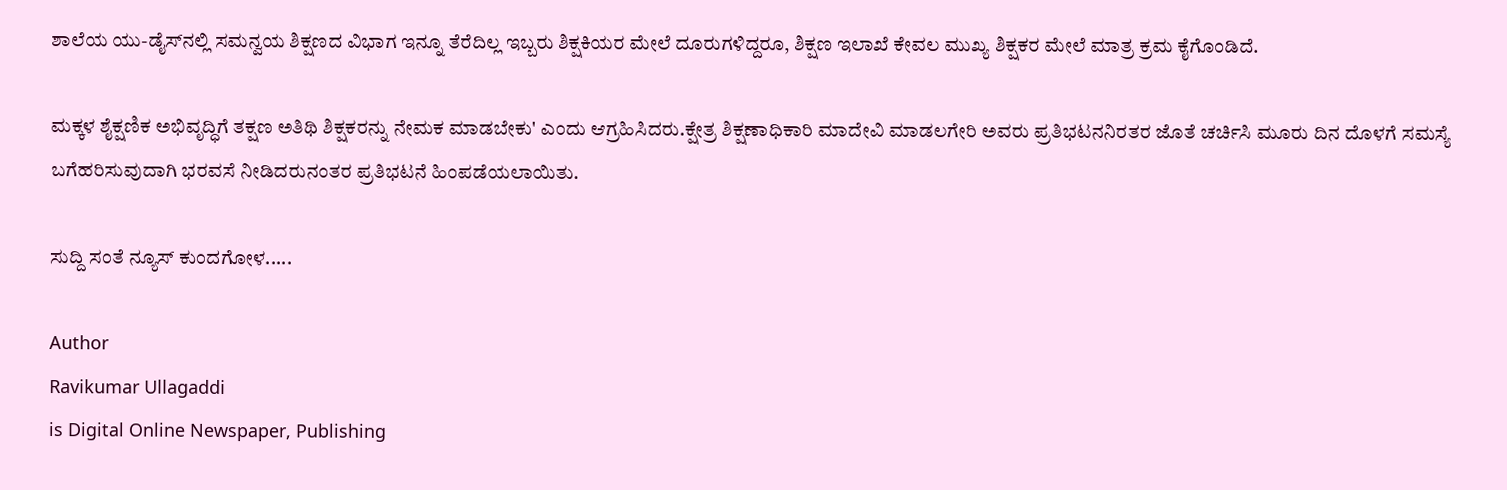ಶಾಲೆಯ ಯು-ಡೈಸ್‌ನಲ್ಲಿ ಸಮನ್ವಯ ಶಿಕ್ಷಣದ ವಿಭಾಗ ಇನ್ನೂ ತೆರೆದಿಲ್ಲ ಇಬ್ಬರು ಶಿಕ್ಷಕಿಯರ ಮೇಲೆ ದೂರುಗಳಿದ್ದರೂ, ಶಿಕ್ಷಣ ಇಲಾಖೆ ಕೇವಲ ಮುಖ್ಯ ಶಿಕ್ಷಕರ ಮೇಲೆ ಮಾತ್ರ ಕ್ರಮ ಕೈಗೊಂಡಿದೆ.

ಮಕ್ಕಳ ಶೈಕ್ಷಣಿಕ ಅಭಿವೃದ್ಧಿಗೆ ತಕ್ಷಣ ಅತಿಥಿ ಶಿಕ್ಷಕರನ್ನು ನೇಮಕ ಮಾಡಬೇಕು' ಎಂದು ಆಗ್ರಹಿಸಿದರು.ಕ್ಷೇತ್ರ ಶಿಕ್ಷಣಾಧಿಕಾರಿ ಮಾದೇವಿ ಮಾಡಲಗೇರಿ ಅವರು ಪ್ರತಿಭಟನನಿರತರ ಜೊತೆ ಚರ್ಚಿಸಿ ಮೂರು ದಿನ ದೊಳಗೆ ಸಮಸ್ಯೆ ಬಗೆಹರಿಸುವುದಾಗಿ ಭರವಸೆ ನೀಡಿದರುನಂತರ ಪ್ರತಿಭಟನೆ ಹಿಂಪಡೆಯಲಾಯಿತು.

ಸುದ್ದಿ ಸಂತೆ ನ್ಯೂಸ್ ಕುಂದಗೋಳ.....

Author
Ravikumar Ullagaddi
is Digital Online Newspaper, Publishing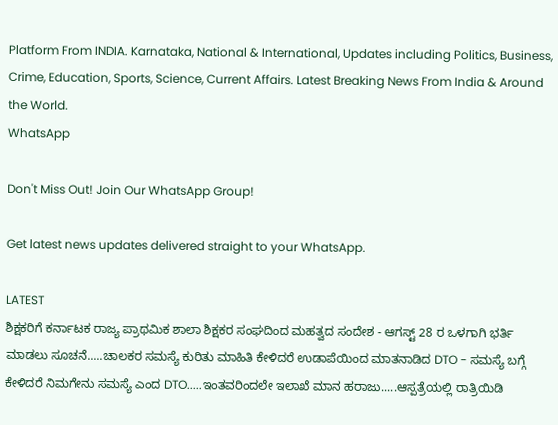Platform From INDIA. Karnataka, National & International, Updates including Politics, Business, Crime, Education, Sports, Science, Current Affairs. Latest Breaking News From India & Around the World.
WhatsApp

Don't Miss Out! Join Our WhatsApp Group!

Get latest news updates delivered straight to your WhatsApp.

LATEST
ಶಿಕ್ಷಕರಿಗೆ ಕರ್ನಾಟಕ ರಾಜ್ಯ ಪ್ರಾಥಮಿಕ ಶಾಲಾ ಶಿಕ್ಷಕರ ಸಂಘದಿಂದ ಮಹತ್ವದ ಸಂದೇಶ - ಆಗಸ್ಟ್ 28 ರ ಒಳಗಾಗಿ ಭರ್ತಿ ಮಾಡಲು ಸೂಚನೆ.....ಚಾಲಕರ ಸಮಸ್ಯೆ ಕುರಿತು ಮಾಹಿತಿ ಕೇಳಿದರೆ ಉಡಾಪೆಯಿಂದ ಮಾತನಾಡಿದ DTO - ಸಮಸ್ಯೆ ಬಗ್ಗೆ ಕೇಳಿದರೆ ನಿಮಗೇನು ಸಮಸ್ಯೆ ಎಂದ DTO.....ಇಂತವರಿಂದಲೇ ಇಲಾಖೆ ಮಾನ ಹರಾಜು.....ಆಸ್ಪತ್ರೆಯಲ್ಲಿ ರಾತ್ರಿಯಿಡಿ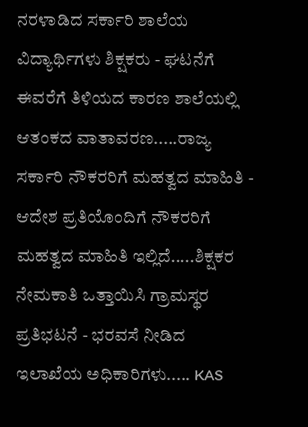ನರಳಾಡಿದ ಸರ್ಕಾರಿ ಶಾಲೆಯ ವಿದ್ಯಾರ್ಥಿಗಳು ಶಿಕ್ಷಕರು - ಘಟನೆಗೆ ಈವರೆಗೆ ತಿಳಿಯದ ಕಾರಣ ಶಾಲೆಯಲ್ಲಿ ಆತಂಕದ ವಾತಾವರಣ.....ರಾಜ್ಯ ಸರ್ಕಾರಿ ನೌಕರರಿಗೆ ಮಹತ್ವದ ಮಾಹಿತಿ - ಆದೇಶ ಪ್ರತಿಯೊಂದಿಗೆ ನೌಕರರಿಗೆ ಮಹತ್ವದ ಮಾಹಿತಿ ಇಲ್ಲಿದೆ.....ಶಿಕ್ಷಕರ ನೇಮಕಾತಿ ಒತ್ತಾಯಿಸಿ ಗ್ರಾಮಸ್ಥರ ಪ್ರತಿಭಟನೆ - ಭರವಸೆ ನೀಡಿದ ಇಲಾಖೆಯ ಅಧಿಕಾರಿಗಳು..... KAS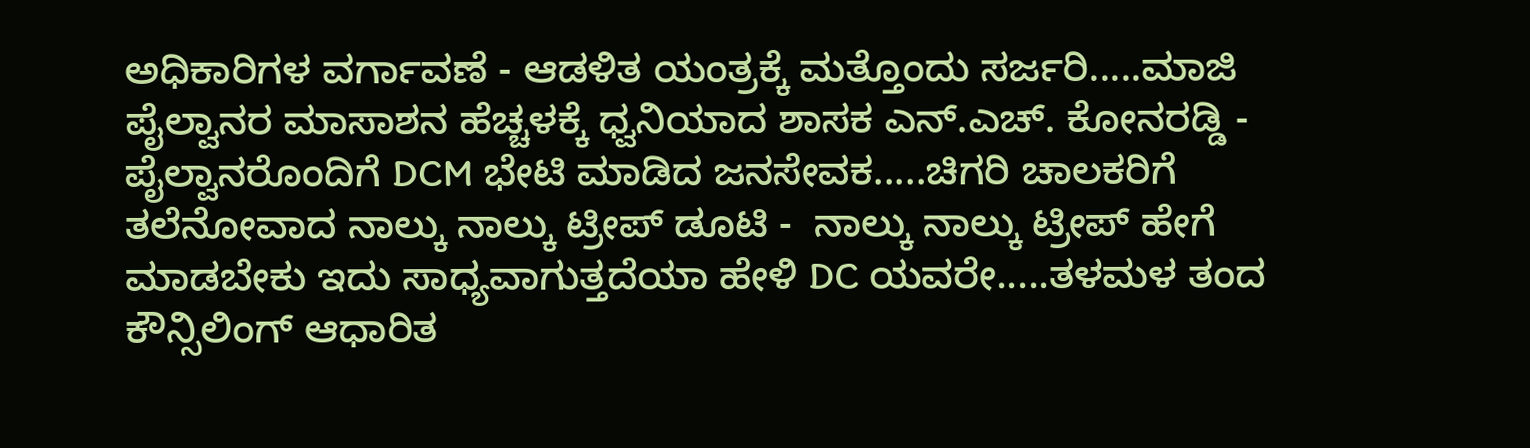ಅಧಿಕಾರಿಗಳ ವರ್ಗಾವಣೆ - ಆಡಳಿತ ಯಂತ್ರಕ್ಕೆ ಮತ್ತೊಂದು ಸರ್ಜರಿ.....ಮಾಜಿ ಪೈಲ್ವಾನರ ಮಾಸಾಶನ ಹೆಚ್ಚಳಕ್ಕೆ ಧ್ವನಿಯಾದ ಶಾಸಕ ಎನ್.ಎಚ್. ಕೋನರಡ್ಡಿ - ಪೈಲ್ವಾನರೊಂದಿಗೆ DCM ಭೇಟಿ ಮಾಡಿದ ಜನಸೇವಕ.....ಚಿಗರಿ ಚಾಲಕರಿಗೆ ತಲೆನೋವಾದ ನಾಲ್ಕು ನಾಲ್ಕು ಟ್ರೀಪ್ ಡೂಟಿ -  ನಾಲ್ಕು ನಾಲ್ಕು ಟ್ರೀಪ್ ಹೇಗೆ ಮಾಡಬೇಕು ಇದು ಸಾಧ್ಯವಾಗುತ್ತದೆಯಾ ಹೇಳಿ DC ಯವರೇ.....ತಳಮಳ ತಂದ ಕೌನ್ಸಿಲಿಂಗ್ ಆಧಾರಿತ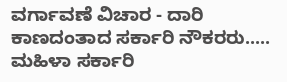ವರ್ಗಾವಣೆ ವಿಚಾರ - ದಾರಿ ಕಾಣದಂತಾದ ಸರ್ಕಾರಿ ನೌಕರರು..... ಮಹಿಳಾ ಸರ್ಕಾರಿ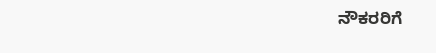ನೌಕರರಿಗೆ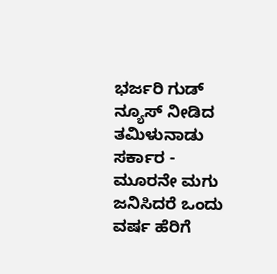ಭರ್ಜರಿ ಗುಡ್ ನ್ಯೂಸ್ ನೀಡಿದ ತಮಿಳುನಾಡು ಸರ್ಕಾರ - ಮೂರನೇ ಮಗು ಜನಿಸಿದರೆ ಒಂದು ವರ್ಷ ಹೆರಿಗೆ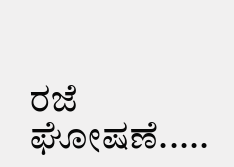ರಜೆ ಘೋಷಣೆ.....